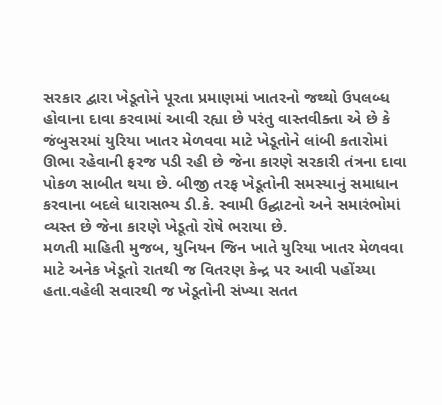સરકાર દ્વારા ખેડૂતોને પૂરતા પ્રમાણમાં ખાતરનો જથ્થો ઉપલબ્ધ હોવાના દાવા કરવામાં આવી રહ્યા છે પરંતુ વાસ્તવીક્તા એ છે કે જંબુસરમાં યુરિયા ખાતર મેળવવા માટે ખેડૂતોને લાંબી કતારોમાં ઊભા રહેવાની ફરજ પડી રહી છે જેના કારણે સરકારી તંત્રના દાવા પોકળ સાબીત થયા છે. બીજી તરફ ખેડૂતોની સમસ્યાનું સમાધાન કરવાના બદલે ધારાસભ્ય ડી.કે. સ્વામી ઉદ્ઘાટનો અને સમારંભોમાં વ્યસ્ત છે જેના કારણે ખેડૂતો રોષે ભરાયા છે.
મળતી માહિતી મુજબ, યુનિયન જિન ખાતે યુરિયા ખાતર મેળવવા માટે અનેક ખેડૂતો રાતથી જ વિતરણ કેન્દ્ર પર આવી પહોંચ્યા હતા.વહેલી સવારથી જ ખેડૂતોની સંખ્યા સતત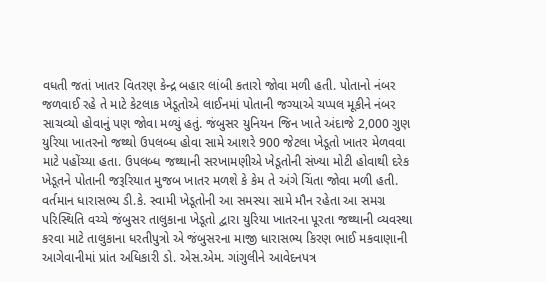વધતી જતાં ખાતર વિતરણ કેન્દ્ર બહાર લાંબી કતારો જોવા મળી હતી. પોતાનો નંબર જળવાઈ રહે તે માટે કેટલાક ખેડૂતોએ લાઈનમાં પોતાની જગ્યાએ ચપ્પલ મૂકીને નંબર સાચવ્યો હોવાનું પણ જોવા મળ્યું હતું. જંબુસર યુનિયન જિન ખાતે અંદાજે 2,000 ગુણ યુરિયા ખાતરનો જથ્થો ઉપલબ્ધ હોવા સામે આશરે 900 જેટલા ખેડૂતો ખાતર મેળવવા માટે પહોંચ્યા હતા. ઉપલબ્ધ જથ્થાની સરખામણીએ ખેડૂતોની સંખ્યા મોટી હોવાથી દરેક ખેડૂતને પોતાની જરૂરિયાત મુજબ ખાતર મળશે કે કેમ તે અંગે ચિંતા જોવા મળી હતી. વર્તમાન ધારાસભ્ય ડી.કે. સ્વામી ખેડૂતોની આ સમસ્યા સામે મૌન રહેતા આ સમગ્ર પરિસ્થિતિ વચ્ચે જંબુસર તાલુકાના ખેડૂતો દ્વારા યુરિયા ખાતરના પૂરતા જથ્થાની વ્યવસ્થા કરવા માટે તાલુકાના ધરતીપુત્રો એ જંબુસરના માજી ધારાસભ્ય કિરણ ભાઈ મકવાણાની આગેવાનીમાં પ્રાંત અધિકારી ડો. એસ.એમ. ગાંગુલીને આવેદનપત્ર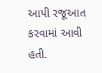આપી રજૂઆત કરવામાં આવી હતી.